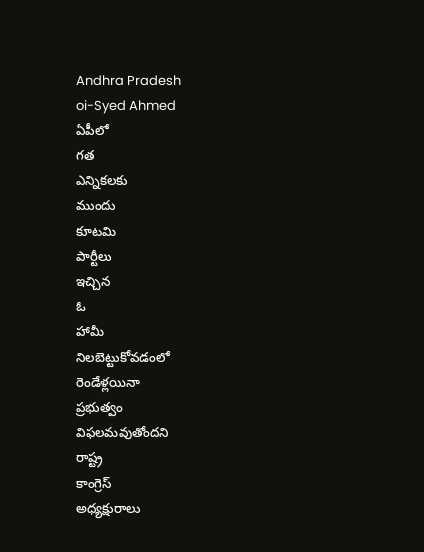Andhra Pradesh
oi-Syed Ahmed
ఏపీలో
గత
ఎన్నికలకు
ముందు
కూటమి
పార్టీలు
ఇచ్చిన
ఓ
హామీ
నిలబెట్టుకోవడంలో
రెండేళ్లయినా
ప్రభుత్వం
విఫలమవుతోందని
రాష్ట్ర
కాంగ్రెస్
అధ్యక్షురాలు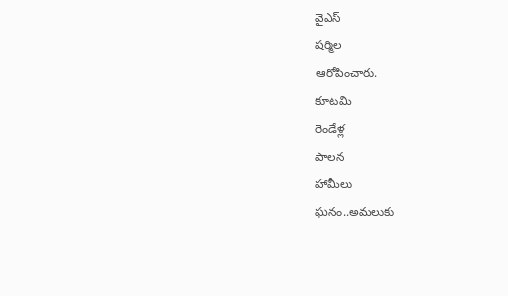వైఎస్
షర్మిల
ఆరోపించారు.
కూటమి
రెండేళ్ల
పాలన
హామీలు
ఘనం..అమలుకు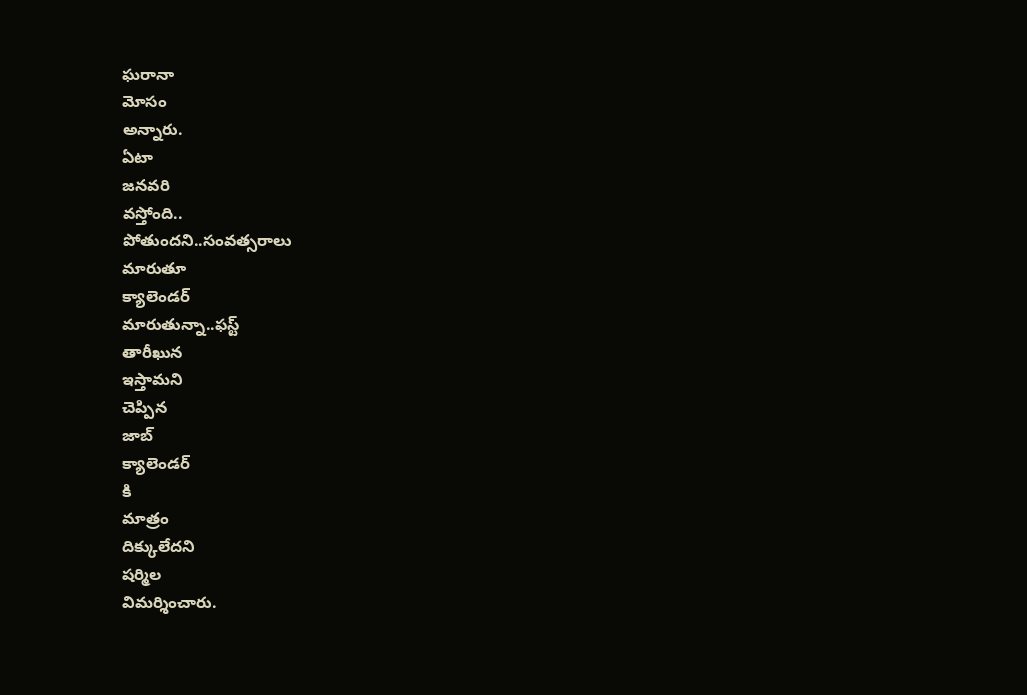ఘరానా
మోసం
అన్నారు.
ఏటా
జనవరి
వస్తోంది..
పోతుందని..సంవత్సరాలు
మారుతూ
క్యాలెండర్
మారుతున్నా..ఫస్ట్
తారీఖున
ఇస్తామని
చెప్పిన
జాబ్
క్యాలెండర్
కి
మాత్రం
దిక్కులేదని
షర్మిల
విమర్శించారు.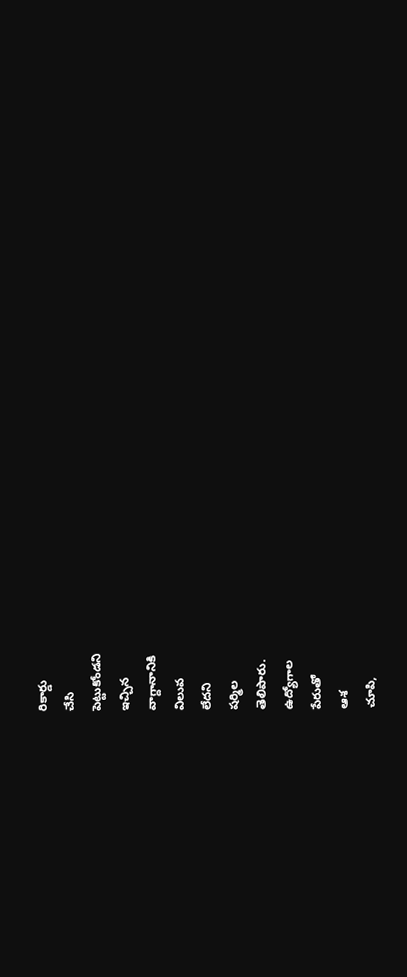రికార్డు
చేసి
పెట్టుకోండని
ఇచ్చిన
వాగ్దానానికి
విలువ
లేదని
షర్మిల
తెలిపారు.
ఉద్యోగాల
పేరుతో
ఆశ
చూపి,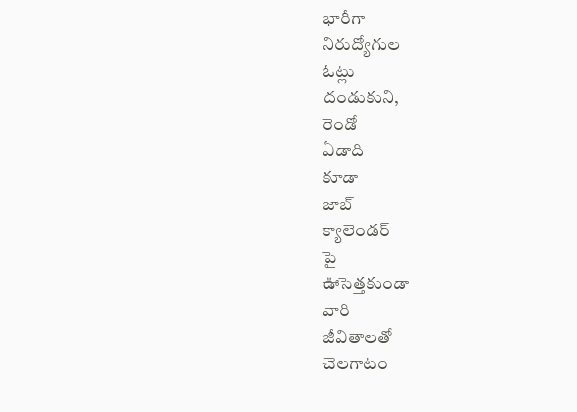భారీగా
నిరుద్యోగుల
ఓట్లు
దండుకుని,
రెండో
ఏడాది
కూడా
జాబ్
క్యాలెండర్
పై
ఊసెత్తకుండా
వారి
జీవితాలతో
చెలగాటం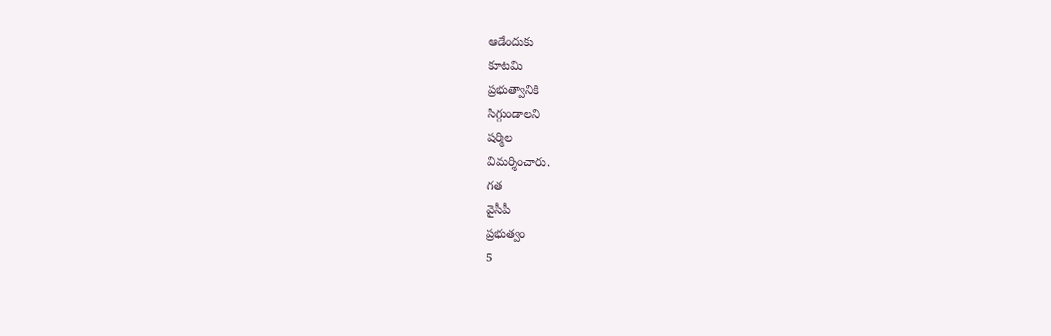ఆడేందుకు
కూటమి
ప్రభుత్వానికి
సిగ్గుండాలని
షర్మిల
విమర్శించారు.
గత
వైసీపీ
ప్రభుత్వం
5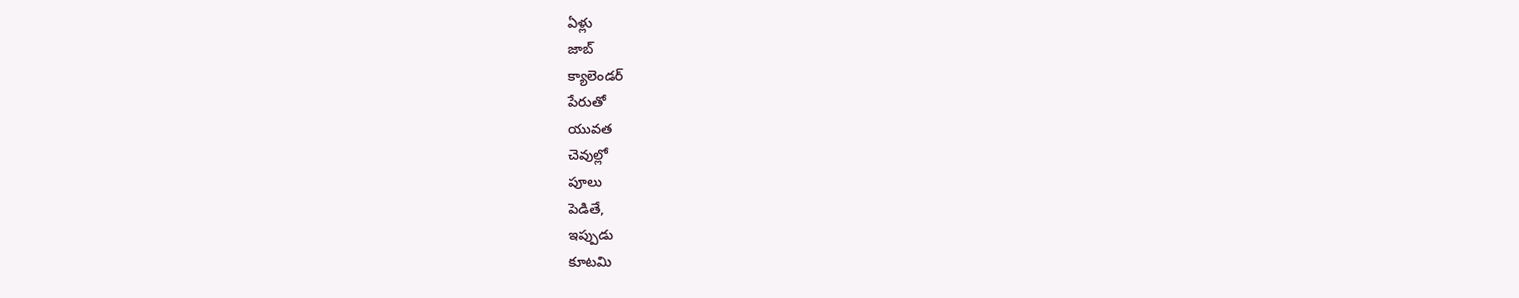ఏళ్లు
జాబ్
క్యాలెండర్
పేరుతో
యువత
చెవుల్లో
పూలు
పెడితే,
ఇప్పుడు
కూటమి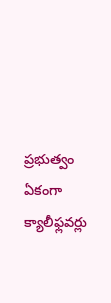ప్రభుత్వం
ఏకంగా
క్యాలీఫ్లవర్లు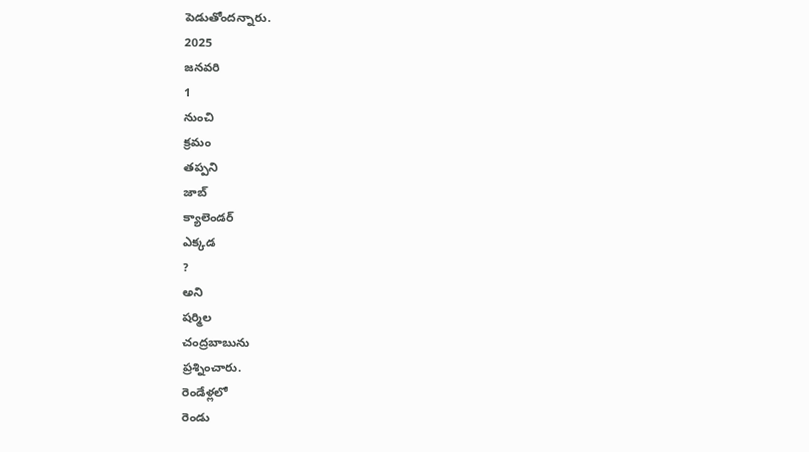పెడుతోందన్నారు.
2025
జనవరి
1
నుంచి
క్రమం
తప్పని
జాబ్
క్యాలెండర్
ఎక్కడ
?
అని
షర్మిల
చంద్రబాబును
ప్రశ్నించారు.
రెండేళ్లలో
రెండు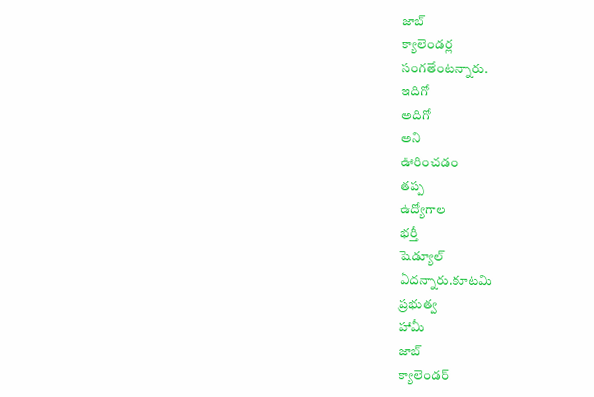జాబ్
క్యాలెండర్ల
సంగతేంటన్నారు.
ఇదిగో
అదిగో
అని
ఊరించడం
తప్ప
ఉద్యోగాల
భర్తీ
షెడ్యూల్
ఏదన్నారు.కూటమి
ప్రభుత్వ
హామీ
జాబ్
క్యాలెండర్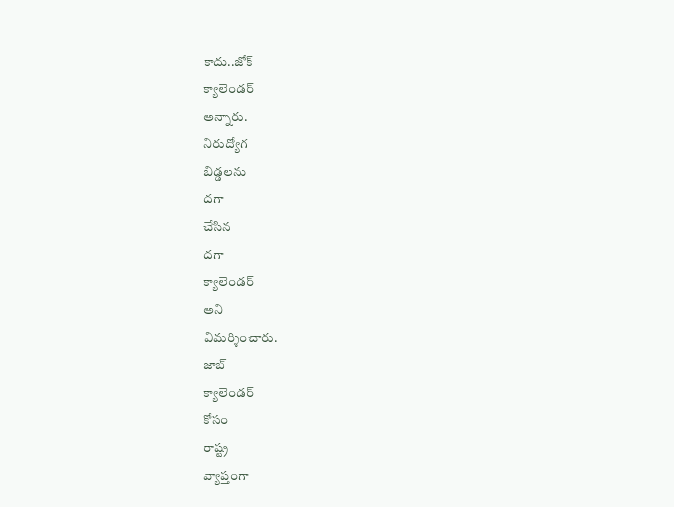కాదు..జోక్
క్యాలెండర్
అన్నారు.
నిరుద్యోగ
బిడ్డలను
దగా
చేసిన
దగా
క్యాలెండర్
అని
విమర్శించారు.
జాబ్
క్యాలెండర్
కోసం
రాష్ట్ర
వ్యాప్తంగా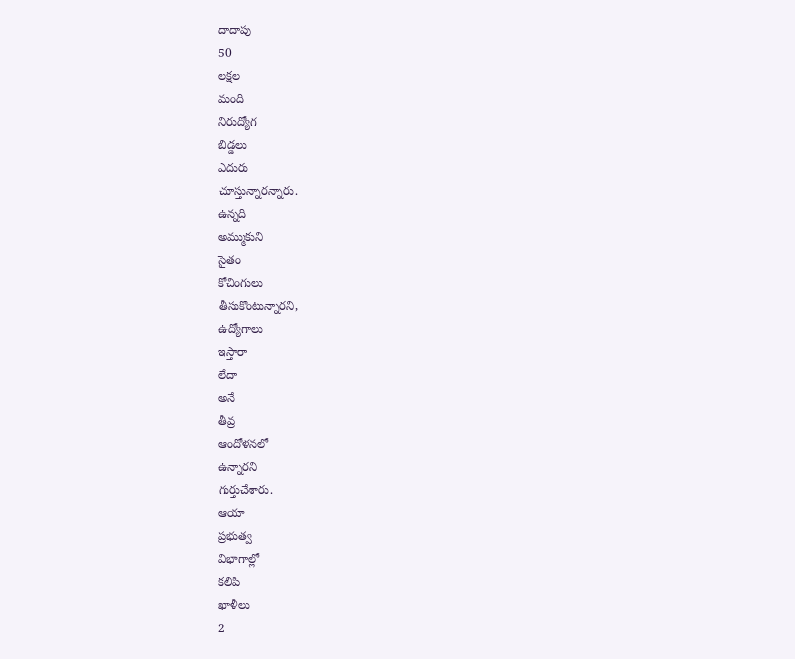దాదాపు
50
లక్షల
మంది
నిరుద్యోగ
బిడ్డలు
ఎదురు
చూస్తున్నారన్నారు.
ఉన్నది
అమ్ముకుని
సైతం
కోచింగులు
తీసుకొంటున్నారని,
ఉద్యోగాలు
ఇస్తారా
లేదా
అనే
తీవ్ర
ఆందోళనలో
ఉన్నారని
గుర్తుచేశారు.
ఆయా
ప్రభుత్వ
విభాగాల్లో
కలిపి
ఖాళీలు
2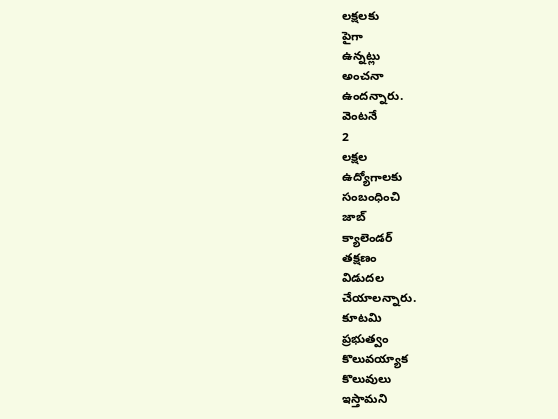లక్షలకు
పైగా
ఉన్నట్లు
అంచనా
ఉందన్నారు.
వెంటనే
2
లక్షల
ఉద్యోగాలకు
సంబంధించి
జాబ్
క్యాలెండర్
తక్షణం
విడుదల
చేయాలన్నారు.
కూటమి
ప్రభుత్వం
కొలువయ్యాక
కొలువులు
ఇస్తామని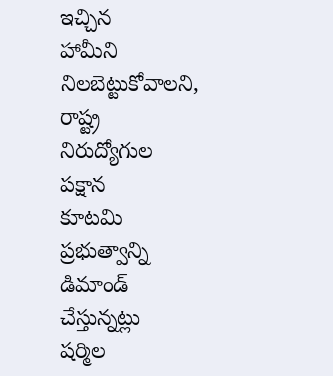ఇచ్చిన
హామీని
నిలబెట్టుకోవాలని,
రాష్ట్ర
నిరుద్యోగుల
పక్షాన
కూటమి
ప్రభుత్వాన్ని
డిమాండ్
చేస్తున్నట్లు
షర్మిల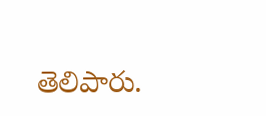తెలిపారు.